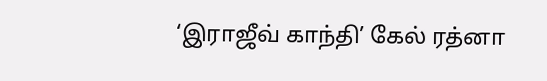‘இராஜீவ் காந்தி’ கேல் ரத்னா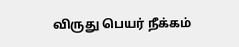விருது பெயர் நீக்கம்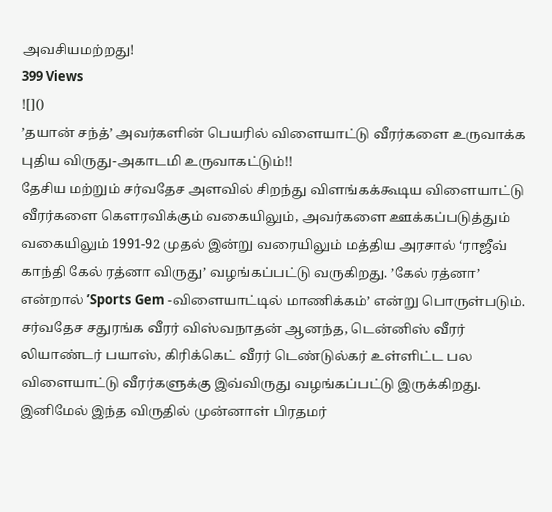அவசியமற்றது!
399 Views
![]()
’தயான் சந்த்’ அவர்களின் பெயரில் விளையாட்டு வீரர்களை உருவாக்க புதிய விருது-அகாடமி உருவாகட்டும்!!
தேசிய மற்றும் சர்வதேச அளவில் சிறந்து விளங்கக்கூடிய விளையாட்டு வீரர்களை கௌரவிக்கும் வகையிலும், அவர்களை ஊக்கப்படுத்தும் வகையிலும் 1991-92 முதல் இன்று வரையிலும் மத்திய அரசால் ‘ராஜீவ் காந்தி கேல் ரத்னா விருது’ வழங்கப்பட்டு வருகிறது. ’கேல் ரத்னா’ என்றால் ’Sports Gem -விளையாட்டில் மாணிக்கம்’ என்று பொருள்படும். சர்வதேச சதுரங்க வீரர் விஸ்வநாதன் ஆனந்த, டென்னிஸ் வீரர் லியாண்டர் பயாஸ், கிரிக்கெட் வீரர் டெண்டுல்கர் உள்ளிட்ட பல விளையாட்டு வீரர்களுக்கு இவ்விருது வழங்கப்பட்டு இருக்கிறது. இனிமேல் இந்த விருதில் முன்னாள் பிரதமர்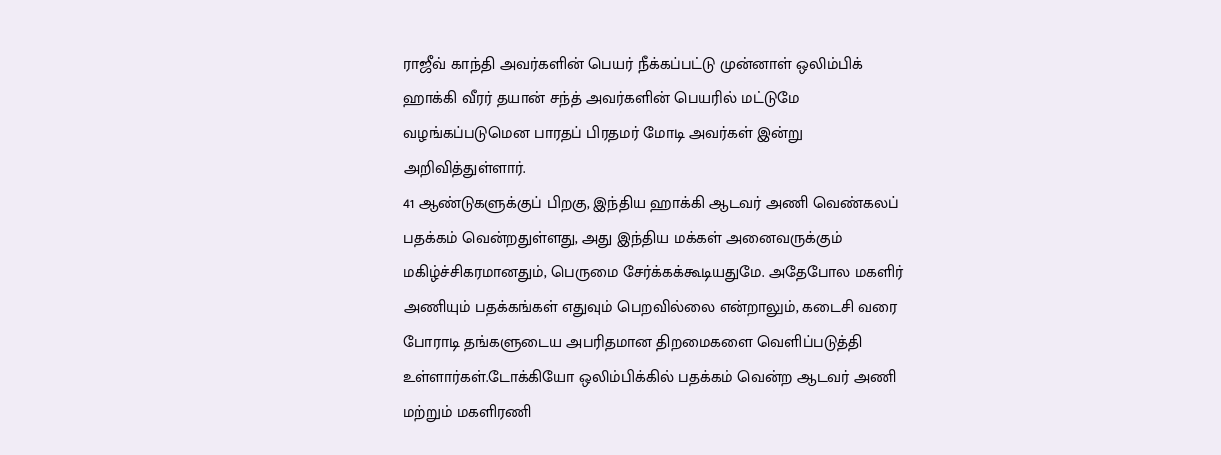ராஜீவ் காந்தி அவர்களின் பெயர் நீக்கப்பட்டு முன்னாள் ஒலிம்பிக் ஹாக்கி வீரர் தயான் சந்த் அவர்களின் பெயரில் மட்டுமே வழங்கப்படுமென பாரதப் பிரதமர் மோடி அவர்கள் இன்று அறிவித்துள்ளார்.
41 ஆண்டுகளுக்குப் பிறகு, இந்திய ஹாக்கி ஆடவர் அணி வெண்கலப் பதக்கம் வென்றதுள்ளது, அது இந்திய மக்கள் அனைவருக்கும் மகிழ்ச்சிகரமானதும், பெருமை சேர்க்கக்கூடியதுமே. அதேபோல மகளிர் அணியும் பதக்கங்கள் எதுவும் பெறவில்லை என்றாலும், கடைசி வரை போராடி தங்களுடைய அபரிதமான திறமைகளை வெளிப்படுத்தி உள்ளார்கள்.டோக்கியோ ஒலிம்பிக்கில் பதக்கம் வென்ற ஆடவர் அணி மற்றும் மகளிரணி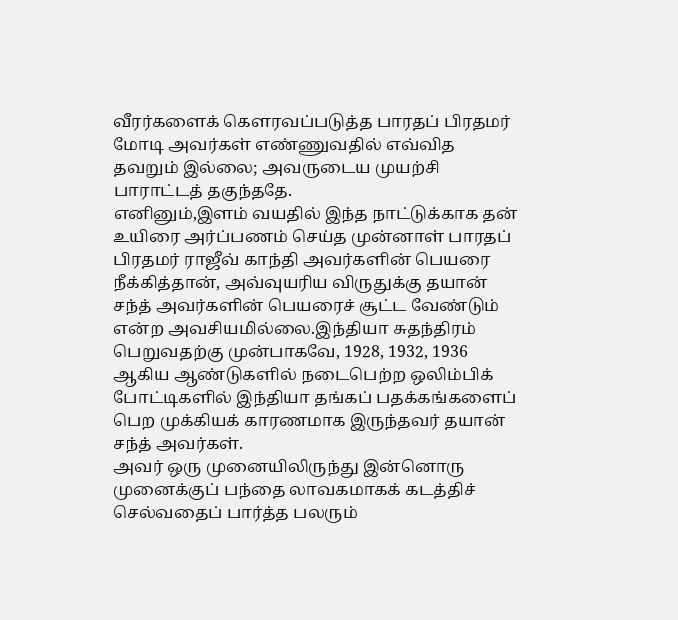வீரர்களைக் கௌரவப்படுத்த பாரதப் பிரதமர் மோடி அவர்கள் எண்ணுவதில் எவ்வித தவறும் இல்லை; அவருடைய முயற்சி பாராட்டத் தகுந்ததே.
எனினும்,இளம் வயதில் இந்த நாட்டுக்காக தன் உயிரை அர்ப்பணம் செய்த முன்னாள் பாரதப் பிரதமர் ராஜீவ் காந்தி அவர்களின் பெயரை நீக்கித்தான், அவ்வுயரிய விருதுக்கு தயான் சந்த் அவர்களின் பெயரைச் சூட்ட வேண்டும் என்ற அவசியமில்லை.இந்தியா சுதந்திரம் பெறுவதற்கு முன்பாகவே, 1928, 1932, 1936 ஆகிய ஆண்டுகளில் நடைபெற்ற ஒலிம்பிக் போட்டிகளில் இந்தியா தங்கப் பதக்கங்களைப் பெற முக்கியக் காரணமாக இருந்தவர் தயான் சந்த் அவர்கள்.
அவர் ஒரு முனையிலிருந்து இன்னொரு முனைக்குப் பந்தை லாவகமாகக் கடத்திச் செல்வதைப் பார்த்த பலரும்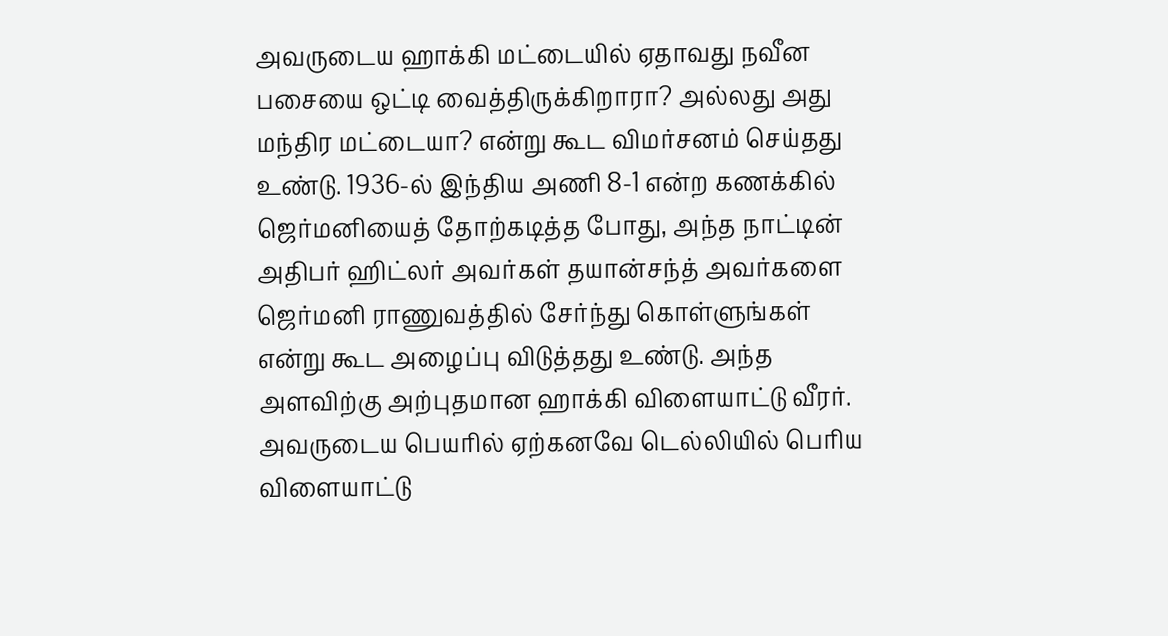அவருடைய ஹாக்கி மட்டையில் ஏதாவது நவீன பசையை ஒட்டி வைத்திருக்கிறாரா? அல்லது அது மந்திர மட்டையா? என்று கூட விமர்சனம் செய்தது உண்டு. 1936-ல் இந்திய அணி 8-1 என்ற கணக்கில் ஜெர்மனியைத் தோற்கடித்த போது, அந்த நாட்டின் அதிபர் ஹிட்லர் அவர்கள் தயான்சந்த் அவர்களை ஜெர்மனி ராணுவத்தில் சேர்ந்து கொள்ளுங்கள் என்று கூட அழைப்பு விடுத்தது உண்டு. அந்த அளவிற்கு அற்புதமான ஹாக்கி விளையாட்டு வீரர்.
அவருடைய பெயரில் ஏற்கனவே டெல்லியில் பெரிய விளையாட்டு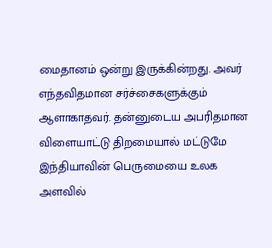மைதானம் ஒன்று இருக்கின்றது. அவர் எந்தவிதமான சர்ச்சைகளுக்கும் ஆளாகாதவர். தன்னுடைய அபரிதமான விளையாட்டு திறமையால் மட்டுமே இந்தியாவின் பெருமையை உலக அளவில்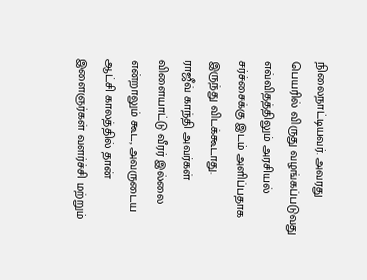நிலைநாட்டியவர். அவரது பெயரில் விருது வழங்கப்படுவது எவ்விதத்திலும் அரசியல் சர்ச்சைக்கு இடம் அளிப்பதாக இருந்து விடக்கூடாது.
ராஜீவ் காந்தி அவர்கள் விளையாட்டு வீரர் இல்லை என்றாலும் கூட, அவருடைய ஆட்சி காலத்தில் தான் இளைஞர்கள் வளர்ச்சி மற்றும்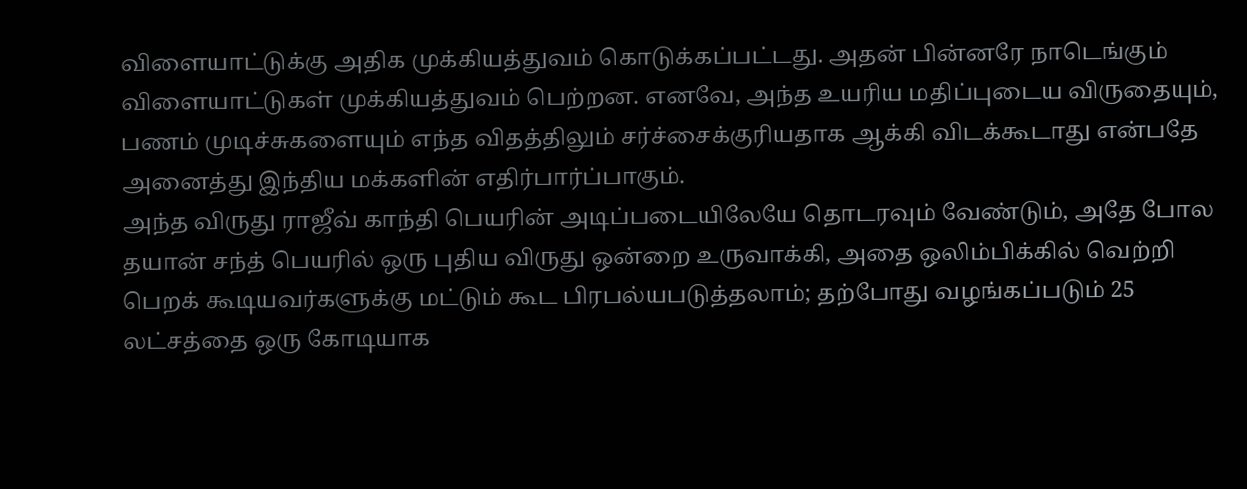விளையாட்டுக்கு அதிக முக்கியத்துவம் கொடுக்கப்பட்டது. அதன் பின்னரே நாடெங்கும் விளையாட்டுகள் முக்கியத்துவம் பெற்றன. எனவே, அந்த உயரிய மதிப்புடைய விருதையும், பணம் முடிச்சுகளையும் எந்த விதத்திலும் சர்ச்சைக்குரியதாக ஆக்கி விடக்கூடாது என்பதே அனைத்து இந்திய மக்களின் எதிர்பார்ப்பாகும்.
அந்த விருது ராஜீவ் காந்தி பெயரின் அடிப்படையிலேயே தொடரவும் வேண்டும், அதே போல தயான் சந்த் பெயரில் ஒரு புதிய விருது ஒன்றை உருவாக்கி, அதை ஒலிம்பிக்கில் வெற்றி பெறக் கூடியவர்களுக்கு மட்டும் கூட பிரபல்யபடுத்தலாம்; தற்போது வழங்கப்படும் 25 லட்சத்தை ஒரு கோடியாக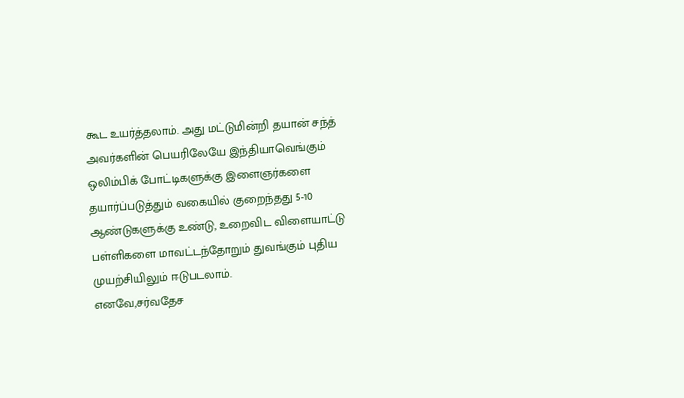கூட உயர்த்தலாம். அது மட்டுமின்றி தயான் சந்த் அவர்களின் பெயரிலேயே இந்தியாவெங்கும் ஒலிம்பிக் போட்டிகளுக்கு இளைஞர்களை தயார்ப்படுத்தும் வகையில் குறைந்தது 5-10 ஆண்டுகளுக்கு உண்டு, உறைவிட விளையாட்டு பள்ளிகளை மாவட்டந்தோறும் துவங்கும் புதிய முயற்சியிலும் ஈடுபடலாம்.
எனவே,சர்வதேச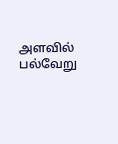அளவில் பல்வேறு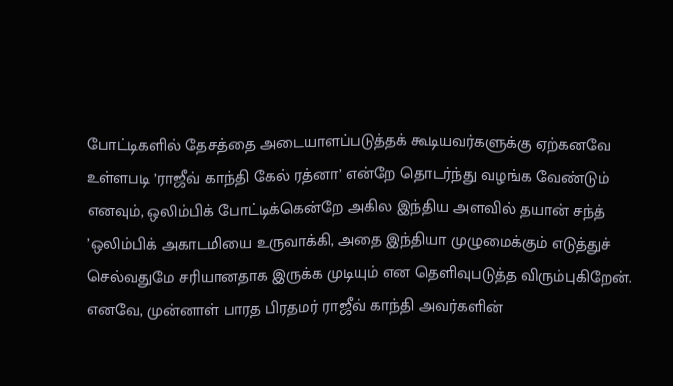போட்டிகளில் தேசத்தை அடையாளப்படுத்தக் கூடியவர்களுக்கு ஏற்கனவே உள்ளபடி ’ராஜீவ் காந்தி கேல் ரத்னா’ என்றே தொடர்ந்து வழங்க வேண்டும் எனவும், ஒலிம்பிக் போட்டிக்கென்றே அகில இந்திய அளவில் தயான் சந்த் ’ஒலிம்பிக் அகாடமியை உருவாக்கி, அதை இந்தியா முழுமைக்கும் எடுத்துச் செல்வதுமே சரியானதாக இருக்க முடியும் என தெளிவுபடுத்த விரும்புகிறேன்.
எனவே, முன்னாள் பாரத பிரதமர் ராஜீவ் காந்தி அவர்களின்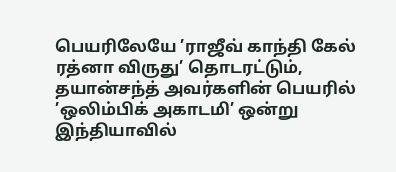பெயரிலேயே ’ராஜீவ் காந்தி கேல் ரத்னா விருது’ தொடரட்டும், தயான்சந்த் அவர்களின் பெயரில் ’ஒலிம்பிக் அகாடமி’ ஒன்று இந்தியாவில்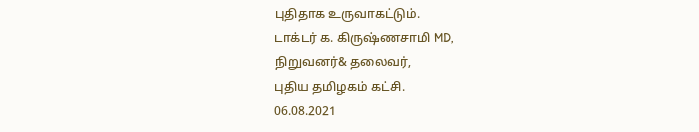புதிதாக உருவாகட்டும்.
டாக்டர் க. கிருஷ்ணசாமி MD,
நிறுவனர்& தலைவர்,
புதிய தமிழகம் கட்சி.
06.08.2021